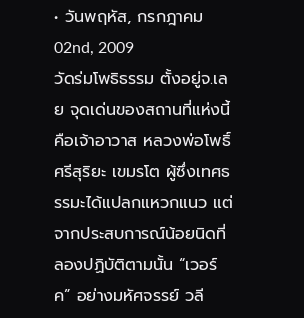• วันพฤหัส, กรกฎาคม 02nd, 2009
วัดร่มโพธิธรรม ตั้งอยู่จ.เลย จุดเด่นของสถานที่แห่งนี้คือเจ้าอาวาส หลวงพ่อโพธิ์ศรีสุริยะ เขมรโต ผู้ซึ่งเทศธรรมะได้แปลกแหวกแนว แต่จากประสบการณ์น้อยนิดที่ลองปฏิบัติตามนั้น “เวอร์ค” อย่างมหัศจรรย์ วลี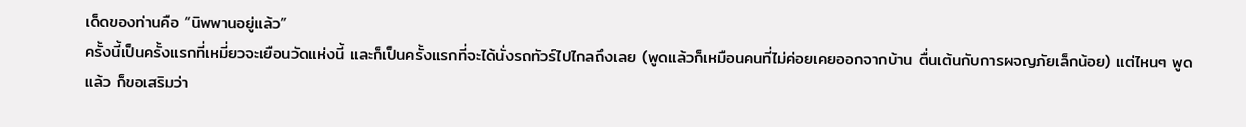เด็ดของท่านคือ “นิพพานอยู่แล้ว”
ครั้งนี้เป็นครั้งแรกที่เหมี่ยวจะเยือนวัดแห่งนี้ และก็เป็นครั้งแรกที่จะได้นั่งรถทัวร์ไปไกลถึงเลย (พูดแล้วก็เหมือนคนที่ไม่ค่อยเคยออกจากบ้าน ตื่นเต้นกับการผจญภัยเล็กน้อย) แต่ไหนๆ พูดแล้ว ก็ขอเสริมว่า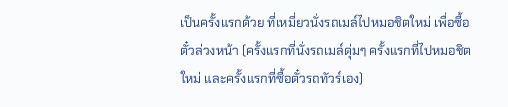เป็นครั้งแรกด้วย ที่เหมี่ยวนั่งรถเมล์ไปหมอชิตใหม่ เพื่อซื้อตั๋วล่วงหน้า (ครั้งแรกที่นั่งรถเมล์ดุ่มๆ ครั้งแรกที่ไปหมอชิตใหม่ และครั้งแรกที่ซื้อตั๋วรถทัวร์เอง)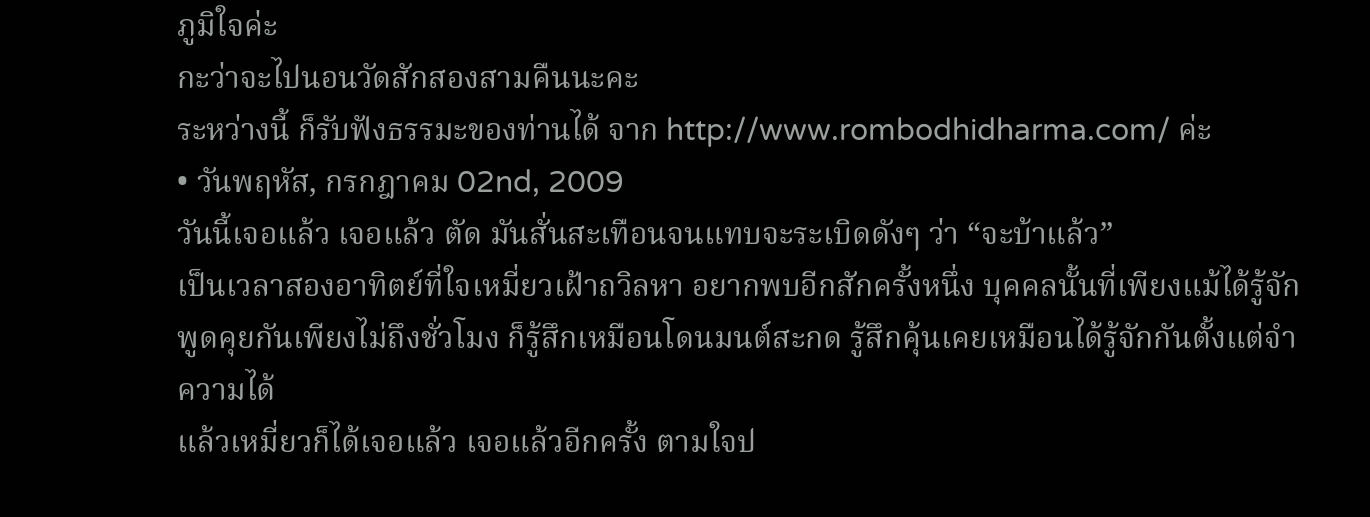ภูมิใจค่ะ
กะว่าจะไปนอนวัดสักสองสามคืนนะคะ
ระหว่างนี้ ก็รับฟังธรรมะของท่านได้ จาก http://www.rombodhidharma.com/ ค่ะ
• วันพฤหัส, กรกฎาคม 02nd, 2009
วันนี้เจอแล้ว เจอแล้ว ตัด มันสั่นสะเทือนจนแทบจะระเบิดดังๆ ว่า “จะบ้าแล้ว”
เป็นเวลาสองอาทิตย์ที่ใจเหมี่ยวเฝ้าถวิลหา อยากพบอีกสักครั้งหนึ่ง บุคคลนั้นที่เพียงแม้ได้รู้จัก พูดคุยกันเพียงไม่ถึงชั่วโมง ก็รู้สึกเหมือนโดนมนต์สะกด รู้สึกคุ้นเคยเหมือนได้รู้จักกันตั้งแต่จำความได้
แล้วเหมี่ยวก็ได้เจอแล้ว เจอแล้วอีกครั้ง ตามใจป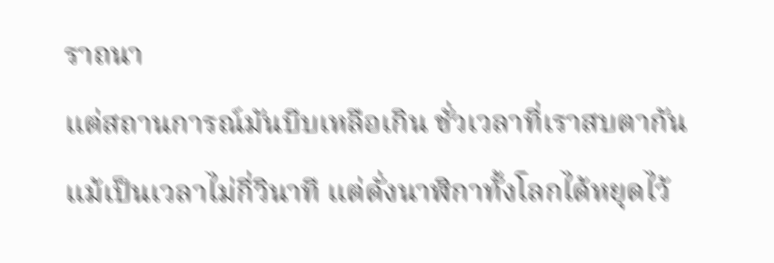ราถนา
แต่สถานการณ์มันบีบเหลือเกิน ชั่วเวลาที่เราสบตากัน แม้เป็นเวลาไม่กี่วินาที แต่ดั่งนาฬิกาทั้งโลกได้หยุดไว้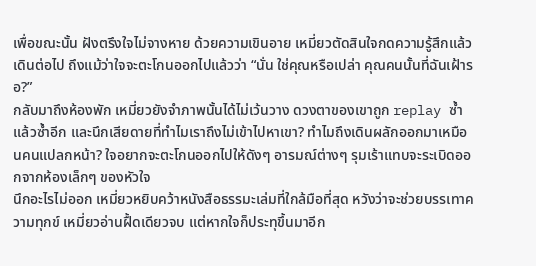เพื่อขณะนั้น ฝังตรึงใจไม่จางหาย ด้วยความเขินอาย เหมี่ยวตัดสินใจกดความรู้สึกแล้วเดินต่อไป ถึงแม้ว่าใจจะตะโกนออกไปแล้วว่า “นั่น ใช่คุณหรือเปล่า คุณคนนั้นที่ฉันเฝ้ารอ?”
กลับมาถึงห้องพัก เหมี่ยวยังจำภาพนั้นได้ไม่เว้นวาง ดวงตาของเขาถูก replay ซ้ำแล้วซ้ำอีก และนึกเสียดายที่ทำไมเราถึงไม่เข้าไปหาเขา? ทำไมถึงเดินผลักออกมาเหมือนคนแปลกหน้า? ใจอยากจะตะโกนออกไปให้ดังๆ อารมณ์ต่างๆ รุมเร้าแทบจะระเบิดออกจากห้องเล็กๆ ของหัวใจ
นึกอะไรไม่ออก เหมี่ยวหยิบคว้าหนังสือธรรมะเล่มที่ใกล้มือที่สุด หวังว่าจะช่วยบรรเทาความทุกข์ เหมี่ยวอ่านฝื้ดเดียวจบ แต่หากใจก็ประทุขึ้นมาอีก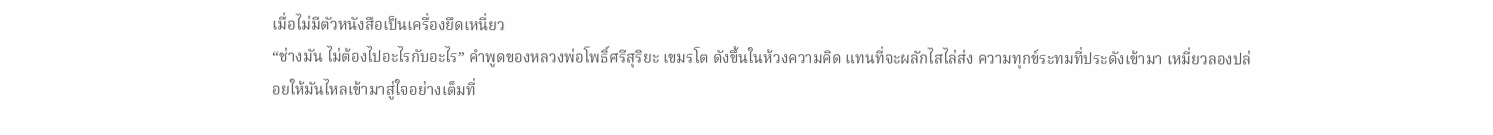เมื่อไม่มีตัวหนังสือเป็นเครื่องยึดเหนี่ยว
“ช่างมัน ไม่ต้องไปอะไรกับอะไร” คำพูดของหลวงพ่อโพธิ์ศรีสุริยะ เขมรโต ดังขึ้นในห้วงความคิด แทนที่จะผลักไสไล่ส่ง ความทุกข์ระทมที่ประดังเข้ามา เหมี่ยวลองปล่อยให้มันไหลเข้ามาสู่ใจอย่างเต็มที่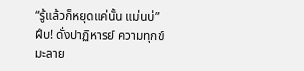“รู้แล้วก็หยุดแค่นั้น แม่นบ่” ฝึบ! ดั่งปาฏิหารย์ ความทุกข์มะลาย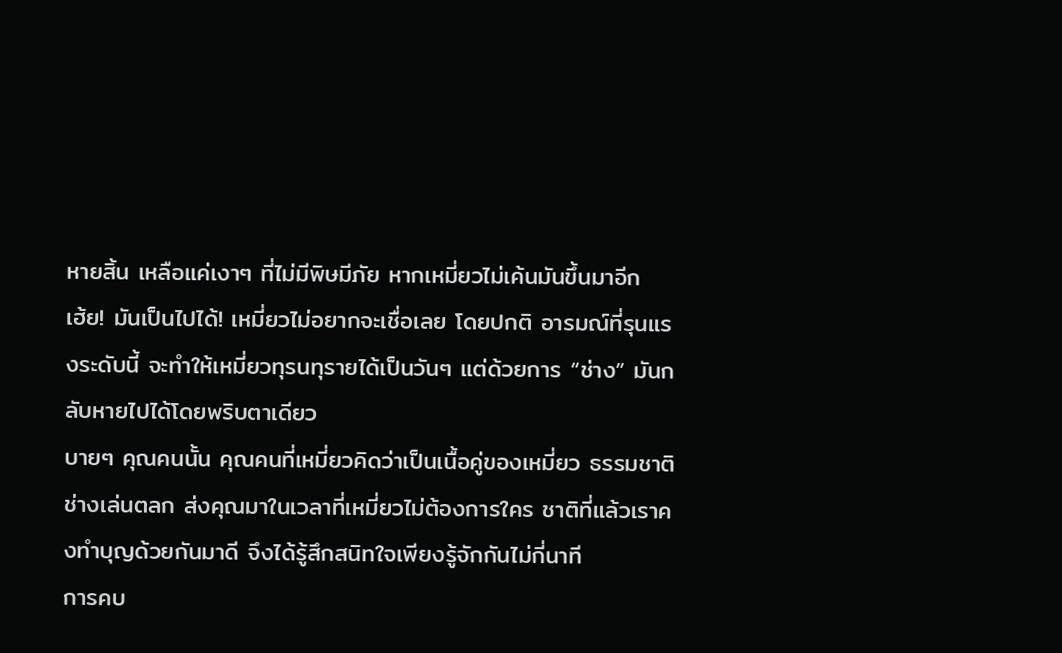หายสิ้น เหลือแค่เงาๆ ที่ไม่มีพิษมีภัย หากเหมี่ยวไม่เค้นมันขึ้นมาอีก
เฮ้ย! มันเป็นไปได้! เหมี่ยวไม่อยากจะเชื่อเลย โดยปกติ อารมณ์ที่รุนแรงระดับนี้ จะทำให้เหมี่ยวทุรนทุรายได้เป็นวันๆ แต่ด้วยการ “ช่าง” มันกลับหายไปได้โดยพริบตาเดียว
บายๆ คุณคนนั้น คุณคนที่เหมี่ยวคิดว่าเป็นเนื้อคู่ของเหมี่ยว ธรรมชาติช่างเล่นตลก ส่งคุณมาในเวลาที่เหมี่ยวไม่ต้องการใคร ชาติที่แล้วเราคงทำบุญด้วยกันมาดี จึงได้รู้สึกสนิทใจเพียงรู้จักกันไม่กี่นาที
การคบ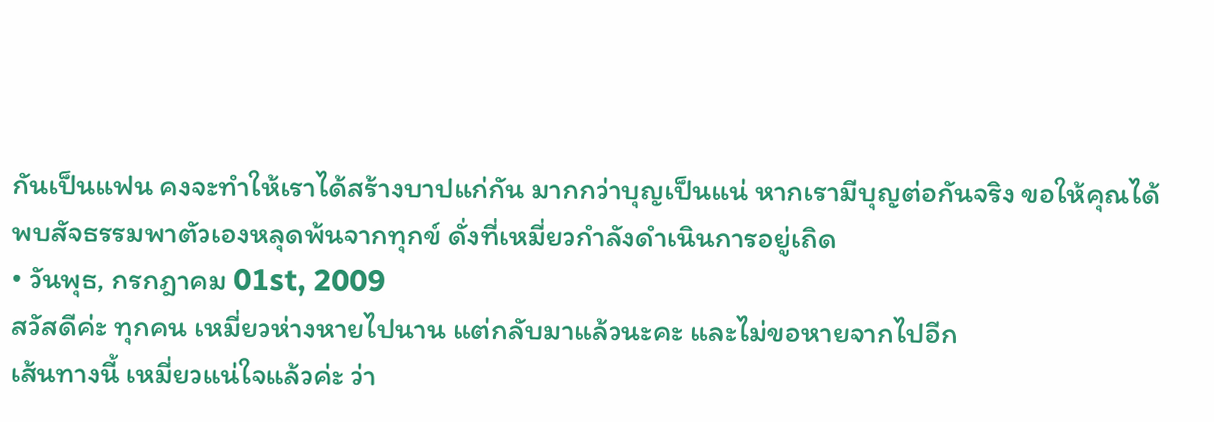กันเป็นแฟน คงจะทำให้เราได้สร้างบาปแก่กัน มากกว่าบุญเป็นแน่ หากเรามีบุญต่อกันจริง ขอให้คุณได้พบสัจธรรมพาตัวเองหลุดพ้นจากทุกข์ ดั่งที่เหมี่ยวกำลังดำเนินการอยู่เถิด
• วันพุธ, กรกฎาคม 01st, 2009
สวัสดีค่ะ ทุกคน เหมี่ยวห่างหายไปนาน แต่กลับมาแล้วนะคะ และไม่ขอหายจากไปอีก
เส้นทางนี้ เหมี่ยวแน่ใจแล้วค่ะ ว่า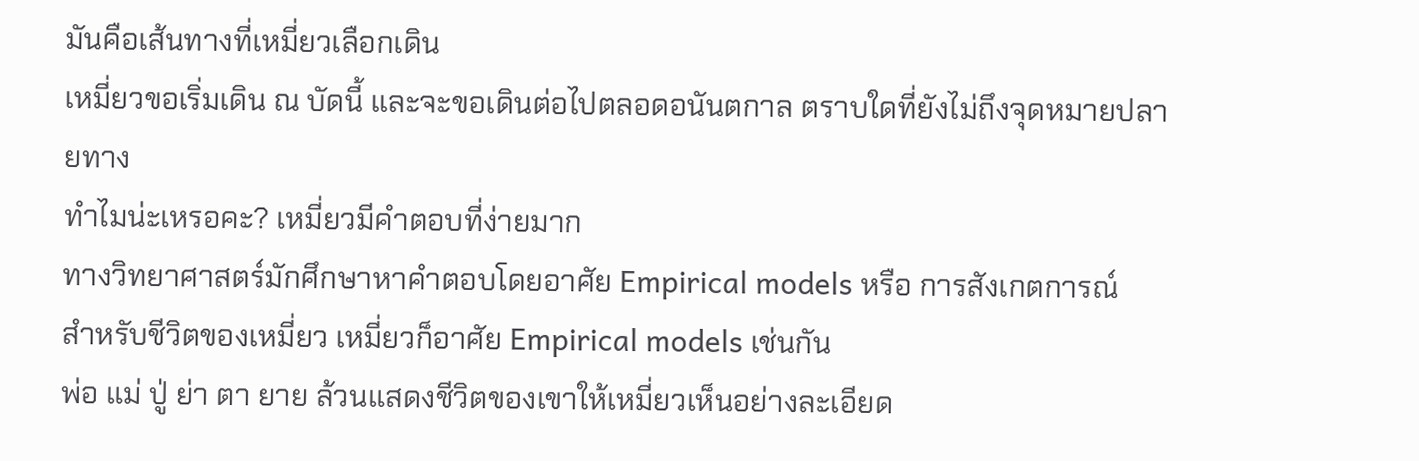มันคือเส้นทางที่เหมี่ยวเลือกเดิน
เหมี่ยวขอเริ่มเดิน ณ บัดนี้ และจะขอเดินต่อไปตลอดอนันตกาล ตราบใดที่ยังไม่ถึงจุดหมายปลายทาง
ทำไมน่ะเหรอคะ? เหมี่ยวมีคำตอบที่ง่ายมาก
ทางวิทยาศาสตร์มักศึกษาหาคำตอบโดยอาศัย Empirical models หรือ การสังเกตการณ์
สำหรับชีวิตของเหมี่ยว เหมี่ยวก็อาศัย Empirical models เช่นกัน
พ่อ แม่ ปู่ ย่า ตา ยาย ล้วนแสดงชีวิตของเขาให้เหมี่ยวเห็นอย่างละเอียด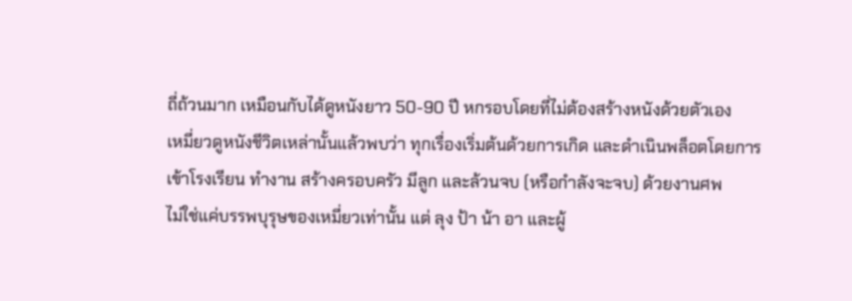ถี่ถ้วนมาก เหมือนกับได้ดูหนังยาว 50-90 ปี หกรอบโดยที่ไม่ต้องสร้างหนังด้วยตัวเอง
เหมี่ยวดูหนังชีวิตเหล่านั้นแล้วพบว่า ทุกเรื่องเริ่มต้นด้วยการเกิด และดำเนินพล็อตโดยการ เข้าโรงเรียน ทำงาน สร้างครอบครัว มีลูก และล้วนจบ (หรือกำลังจะจบ) ด้วยงานศพ
ไม่ใช่แค่บรรพบุรุษของเหมี่ยวเท่านั้น แต่ ลุง ป้า น้า อา และผู้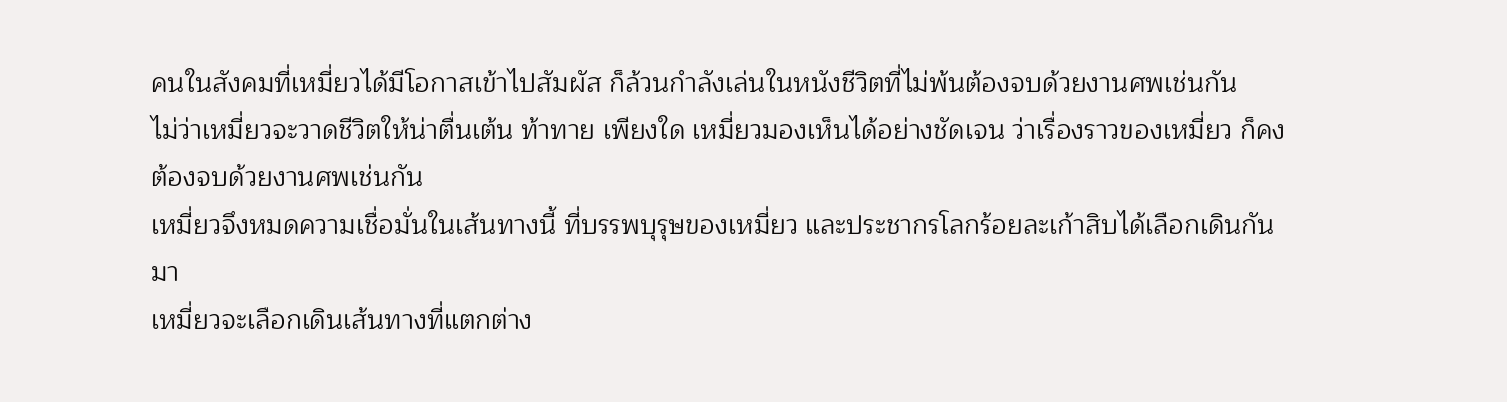คนในสังคมที่เหมี่ยวได้มีโอกาสเข้าไปสัมผัส ก็ล้วนกำลังเล่นในหนังชีวิตที่ไม่พ้นต้องจบด้วยงานศพเช่นกัน
ไม่ว่าเหมี่ยวจะวาดชีวิตให้น่าตื่นเต้น ท้าทาย เพียงใด เหมี่ยวมองเห็นได้อย่างชัดเจน ว่าเรื่องราวของเหมี่ยว ก็คงต้องจบด้วยงานศพเช่นกัน
เหมี่ยวจึงหมดความเชื่อมั่นในเส้นทางนี้ ที่บรรพบุรุษของเหมี่ยว และประชากรโลกร้อยละเก้าสิบได้เลือกเดินกันมา
เหมี่ยวจะเลือกเดินเส้นทางที่แตกต่าง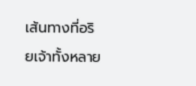เส้นทางที่อริยเจ้าทั้งหลาย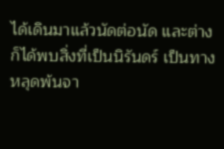ได้เดินมาแล้วนัดต่อนัด และต่างก็ได้พบสิ่งที่เป็นนิรันดร์ เป็นทางหลุดพ้นจา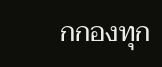กกองทุก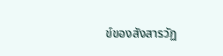ข์ของสังสารวัฏ